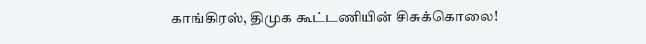காங்கிரஸ், திமுக கூட்டணியின் சிசுக்கொலை!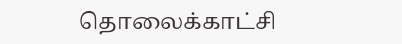தொலைக்காட்சி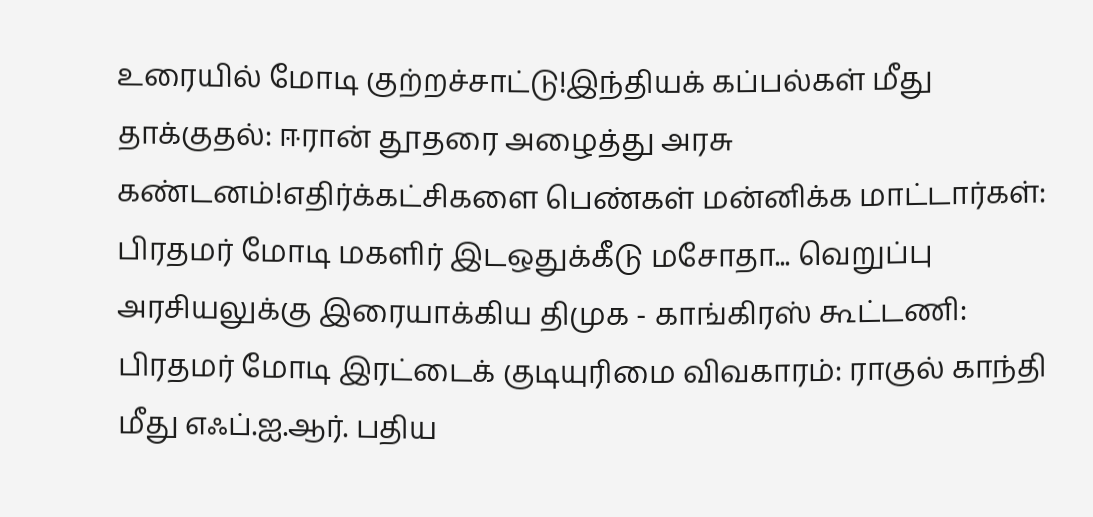உரையில் மோடி குற்றச்சாட்டு!இந்தியக் கப்பல்கள் மீது தாக்குதல்: ஈரான் தூதரை அழைத்து அரசு கண்டனம்!எதிர்க்கட்சிகளை பெண்கள் மன்னிக்க மாட்டார்கள்: பிரதமர் மோடி மகளிர் இடஒதுக்கீடு மசோதா... வெறுப்பு அரசியலுக்கு இரையாக்கிய திமுக - காங்கிரஸ் கூட்டணி: பிரதமர் மோடி இரட்டைக் குடியுரிமை விவகாரம்: ராகுல் காந்தி மீது எஃப்.ஐ.ஆர். பதிய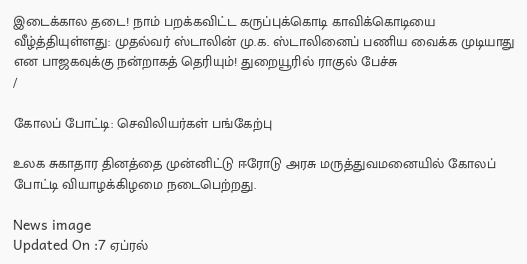இடைக்கால தடை! நாம் பறக்கவிட்ட கருப்புக்கொடி காவிக்கொடியை வீழ்த்தியுள்ளது: முதல்வர் ஸ்டாலின் மு.க. ஸ்டாலினைப் பணிய வைக்க முடியாது என பாஜகவுக்கு நன்றாகத் தெரியும்! துறையூரில் ராகுல் பேச்சு
/

கோலப் போட்டி: செவிலியர்கள் பங்கேற்பு

உலக சுகாதார தினத்தை முன்னிட்டு ஈரோடு அரசு மருத்துவமனையில் கோலப் போட்டி வியாழக்கிழமை நடைபெற்றது.

News image
Updated On :7 ஏப்ரல்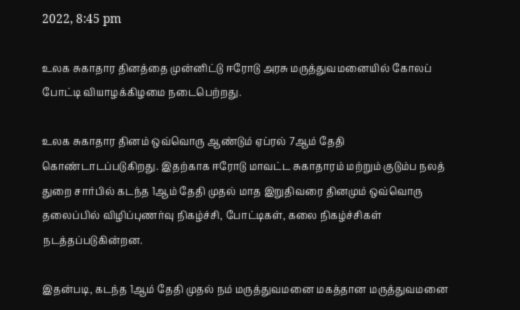2022, 8:45 pm

உலக சுகாதார தினத்தை முன்னிட்டு ஈரோடு அரசு மருத்துவமனையில் கோலப் போட்டி வியாழக்கிழமை நடைபெற்றது.

உலக சுகாதார தினம் ஒவ்வொரு ஆண்டும் ஏப்ரல் 7ஆம் தேதி கொண்டாடப்படுகிறது. இதற்காக ஈரோடு மாவட்ட சுகாதாரம் மற்றும் குடும்ப நலத் துறை சார்பில் கடந்த 1ஆம் தேதி முதல் மாத இறுதிவரை தினமும் ஒவ்வொரு தலைப்பில் விழிப்புணர்வு நிகழ்ச்சி, போட்டிகள், கலை நிகழ்ச்சிகள் நடத்தப்படுகின்றன.

இதன்படி, கடந்த 1ஆம் தேதி முதல் நம் மருத்துவமனை மகத்தான மருத்துவமனை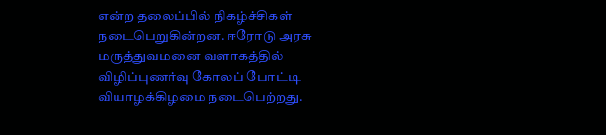என்ற தலைப்பில் நிகழ்ச்சிகள் நடைபெறுகின்றன. ஈரோடு அரசு மருத்துவமனை வளாகத்தில் விழிப்புணர்வு கோலப் போட்டி வியாழக்கிழமை நடைபெற்றது.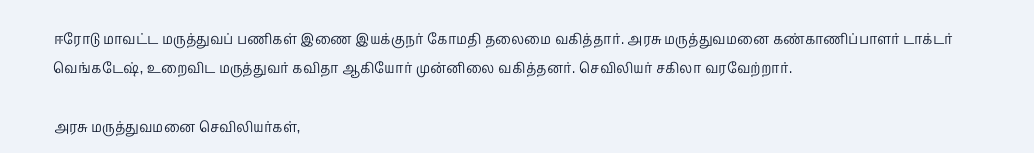ஈரோடு மாவட்ட மருத்துவப் பணிகள் இணை இயக்குநர் கோமதி தலைமை வகித்தார். அரசு மருத்துவமனை கண்காணிப்பாளர் டாக்டர் வெங்கடேஷ், உறைவிட மருத்துவர் கவிதா ஆகியோர் முன்னிலை வகித்தனர். செவிலியர் சகிலா வரவேற்றார்.

அரசு மருத்துவமனை செவிலியர்கள்,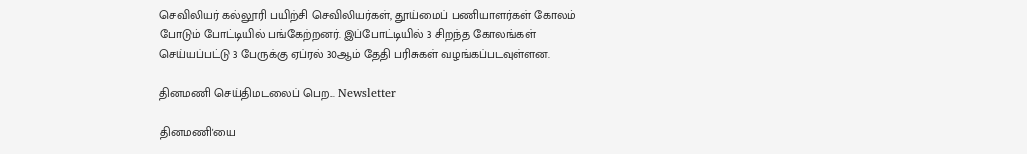செவிலியர் கல்லூரி பயிற்சி செவிலியர்கள், தூய்மைப் பணியாளர்கள் கோலம் போடும் போட்டியில் பங்கேற்றனர். இப்போட்டியில் 3 சிறந்த கோலங்கள் செய்யப்பட்டு 3 பேருக்கு ஏப்ரல் 30ஆம் தேதி பரிசுகள் வழங்கப்படவுள்ளன.

தினமணி செய்திமடலைப் பெற... Newsletter

தினமணி'யை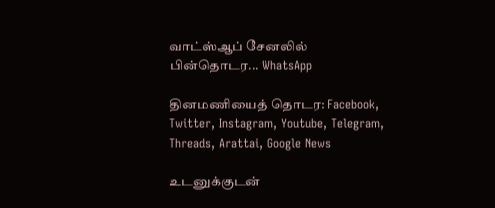வாட்ஸ்ஆப் சேனலில் பின்தொடர... WhatsApp

தினமணியைத் தொடர: Facebook, Twitter, Instagram, Youtube, Telegram, Threads, Arattai, Google News

உடனுக்குடன்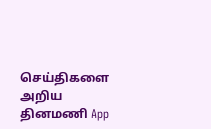செய்திகளை அறிய தினமணி App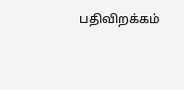பதிவிறக்கம்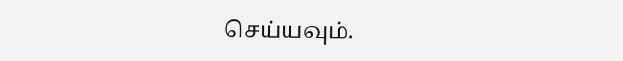செய்யவும்.